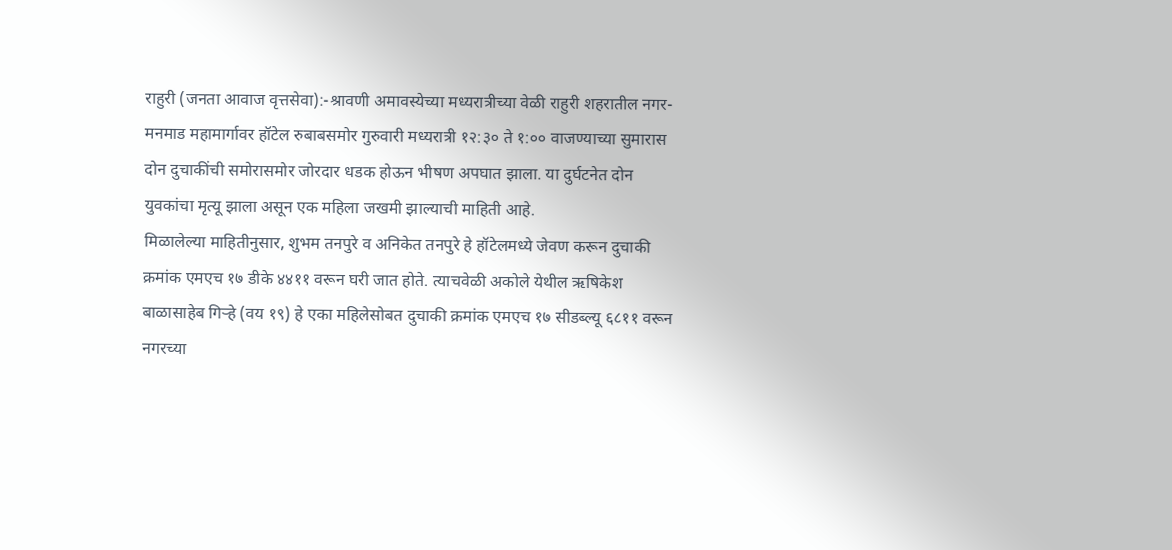राहुरी (जनता आवाज वृत्तसेवा):-श्रावणी अमावस्येच्या मध्यरात्रीच्या वेळी राहुरी शहरातील नगर-मनमाड महामार्गावर हॉटेल रुबाबसमोर गुरुवारी मध्यरात्री १२:३० ते १:०० वाजण्याच्या सुमारास दोन दुचाकींची समोरासमोर जोरदार धडक होऊन भीषण अपघात झाला. या दुर्घटनेत दोन युवकांचा मृत्यू झाला असून एक महिला जखमी झाल्याची माहिती आहे.
मिळालेल्या माहितीनुसार, शुभम तनपुरे व अनिकेत तनपुरे हे हॉटेलमध्ये जेवण करून दुचाकी क्रमांक एमएच १७ डीके ४४११ वरून घरी जात होते. त्याचवेळी अकोले येथील ऋषिकेश बाळासाहेब गिऱ्हे (वय १९) हे एका महिलेसोबत दुचाकी क्रमांक एमएच १७ सीडब्ल्यू ६८११ वरून नगरच्या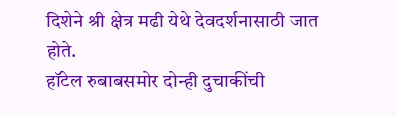दिशेने श्री क्षेत्र मढी येथे देवदर्शनासाठी जात होते.
हॉटेल रुबाबसमोर दोन्ही दुचाकींची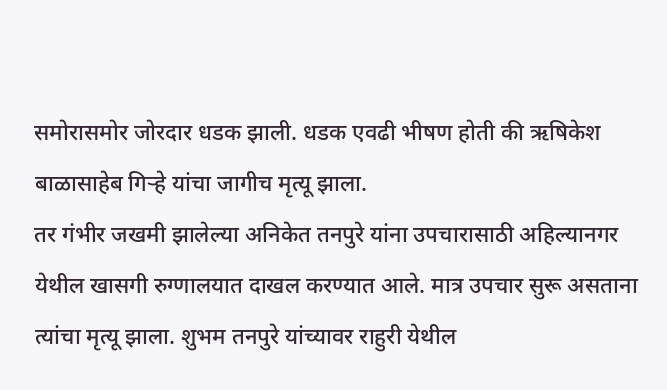समोरासमोर जोरदार धडक झाली. धडक एवढी भीषण होती की ऋषिकेश बाळासाहेब गिऱ्हे यांचा जागीच मृत्यू झाला.
तर गंभीर जखमी झालेल्या अनिकेत तनपुरे यांना उपचारासाठी अहिल्यानगर येथील खासगी रुग्णालयात दाखल करण्यात आले. मात्र उपचार सुरू असताना त्यांचा मृत्यू झाला. शुभम तनपुरे यांच्यावर राहुरी येथील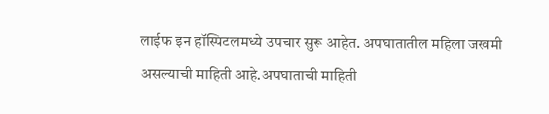लाईफ इन हॉस्पिटलमध्ये उपचार सुरू आहेत. अपघातातील महिला जखमी असल्याची माहिती आहे.अपघाताची माहिती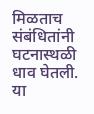मिळताच संबंधितांनी घटनास्थळी धाव घेतली. या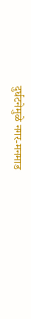दुर्घटनेमुळे नगर-मनमाड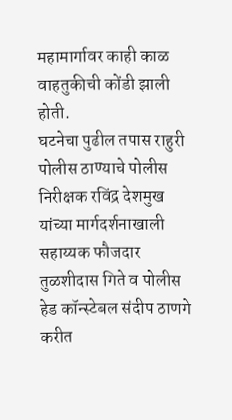महामार्गावर काही काळ वाहतुकीची कोंडी झाली होती.
घटनेचा पुढील तपास राहुरी पोलीस ठाण्याचे पोलीस निरीक्षक रविंद्र देशमुख यांच्या मार्गदर्शनाखाली सहाय्यक फौजदार तुळशीदास गिते व पोलीस हेड कॉन्स्टेबल संदीप ठाणगे करीत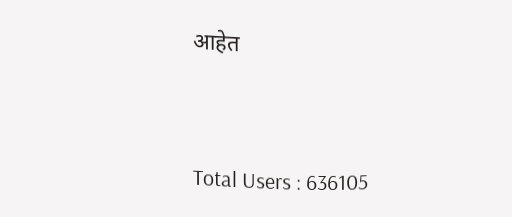आहेत




Total Users : 636105